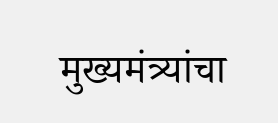मुख्यमंत्र्यांचा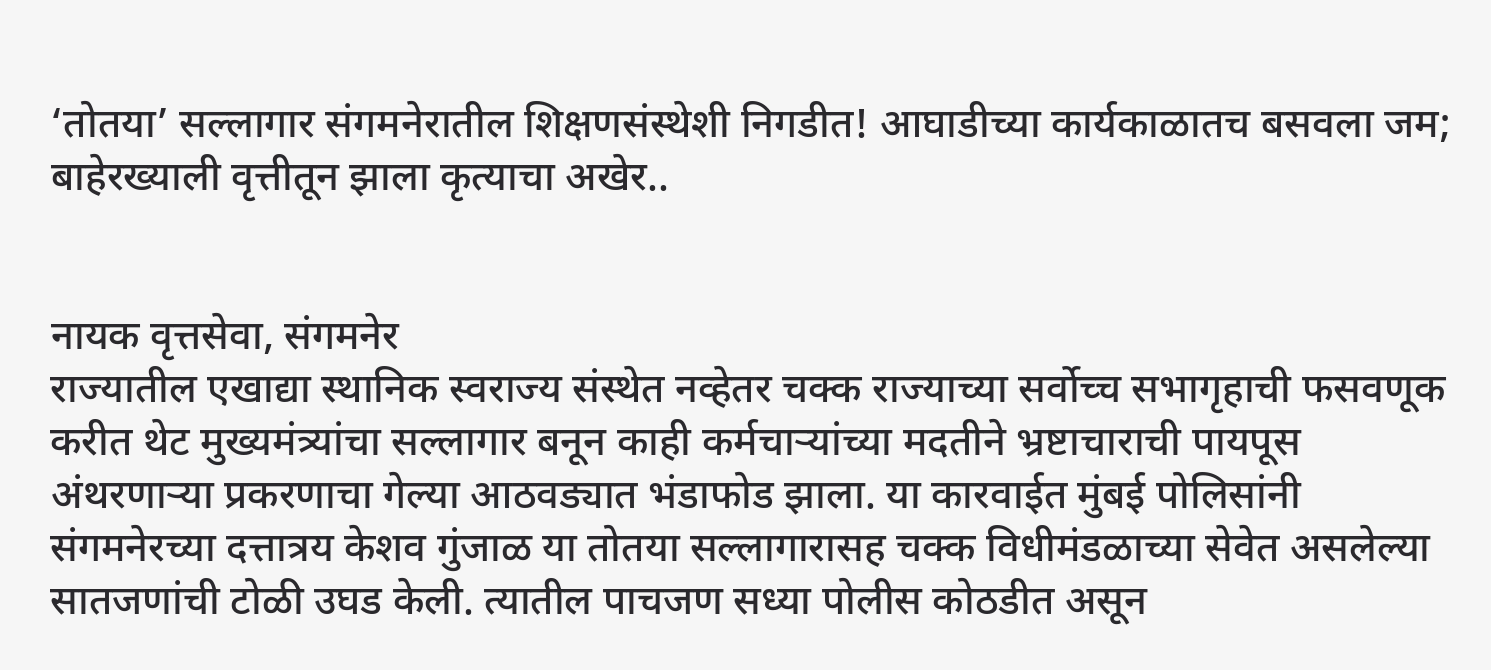‘तोतया’ सल्लागार संगमनेरातील शिक्षणसंस्थेशी निगडीत! आघाडीच्या कार्यकाळातच बसवला जम; बाहेरख्याली वृत्तीतून झाला कृत्याचा अखेर..


नायक वृत्तसेवा, संगमनेर
राज्यातील एखाद्या स्थानिक स्वराज्य संस्थेत नव्हेतर चक्क राज्याच्या सर्वोच्च सभागृहाची फसवणूक करीत थेट मुख्यमंत्र्यांचा सल्लागार बनून काही कर्मचार्‍यांच्या मदतीने भ्रष्टाचाराची पायपूस अंथरणार्‍या प्रकरणाचा गेल्या आठवड्यात भंडाफोड झाला. या कारवाईत मुंबई पोलिसांनी संगमनेरच्या दत्तात्रय केशव गुंजाळ या तोतया सल्लागारासह चक्क विधीमंडळाच्या सेवेत असलेल्या सातजणांची टोळी उघड केली. त्यातील पाचजण सध्या पोलीस कोठडीत असून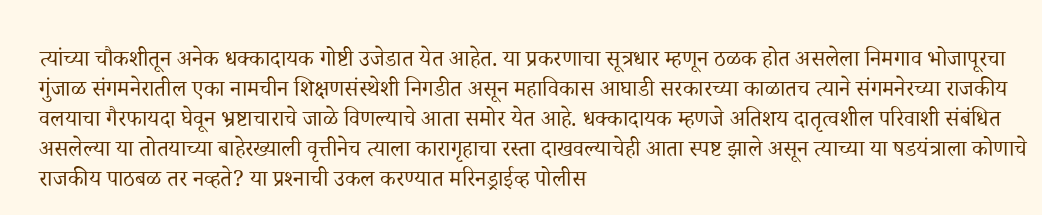त्यांच्या चौकशीतून अनेक धक्कादायक गोष्टी उजेडात येत आहेत. या प्रकरणाचा सूत्रधार म्हणून ठळक होत असलेला निमगाव भोजापूरचा गुंजाळ संगमनेरातील एका नामचीन शिक्षणसंस्थेशी निगडीत असून महाविकास आघाडी सरकारच्या काळातच त्याने संगमनेरच्या राजकीय वलयाचा गैरफायदा घेवून भ्रष्टाचाराचे जाळे विणल्याचे आता समोर येत आहे. धक्कादायक म्हणजे अतिशय दातृत्वशील परिवाशी संबंधित असलेल्या या तोतयाच्या बाहेरख्याली वृत्तीनेच त्याला कारागृहाचा रस्ता दाखवल्याचेही आता स्पष्ट झाले असून त्याच्या या षडयंत्राला कोणाचे राजकीय पाठबळ तर नव्हते? या प्रश्‍नाची उकल करण्यात मरिनड्राईव्ह पोलीस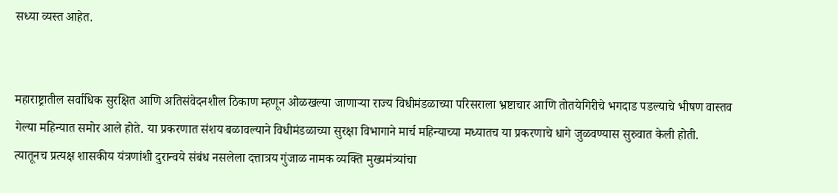सध्या व्यस्त आहेत.


महाराष्ट्रातील सर्वाधिक सुरक्षित आणि अतिसंवेदनशील ठिकाण म्हणून ओळखल्या जाणार्‍या राज्य विधीमंडळाच्या परिसराला भ्रष्टाचार आणि तोतयेगिरीचे भगदाड पडल्याचे भीषण वास्तव गेल्या महिन्यात समोर आले होते. या प्रकरणात संशय बळावल्याने विधीमंडळाच्या सुरक्षा विभागाने मार्च महिन्याच्या मध्यातच या प्रकरणाचे धागे जुळवण्यास सुरुवात केली होती. त्यातूनच प्रत्यक्ष शासकीय यंत्रणांशी दुरान्वये संबंध नसलेला दत्तात्रय गुंजाळ नामक व्यक्ति मुख्यमंत्र्यांचा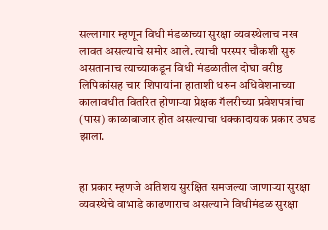सल्लागार म्हणून विधी मंडळाच्या सुरक्षा व्यवस्थेलाच नख लावत असल्याचे समोर आले. त्याची परस्पर चौकशी सुरु असतानाच त्याच्याकडून विधी मंडळातील दोघा वरीष्ठ लिपिकांसह चार शिपायांना हाताशी धरुन अधिवेशनाच्या कालावधीत वितरित होणार्‍या प्रेक्षक गॅलरीच्या प्रवेशपत्रांचा (पास) काळाबाजार होत असल्याचा धक्कादायक प्रकार उघड झाला.


हा प्रकार म्हणजे अतिशय सुरक्षित समजल्या जाणार्‍या सुरक्षा व्यवस्थेचे वाभाडे काढणाराच असल्याने विधीमंडळ सुरक्षा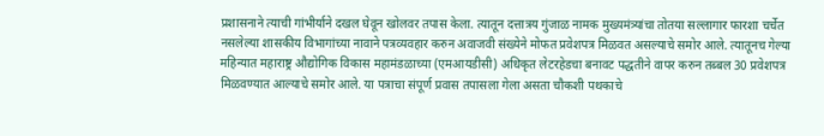प्रशासनाने त्याची गांभीर्याने दखल घेवून खोलवर तपास केला. त्यातून दत्तात्रय गुंजाळ नामक मुख्यमंत्र्यांचा तोतया सल्लागार फारशा चर्चेत नसलेल्या शासकीय विभागांच्या नावाने पत्रव्यवहार करुन अवाजवी संख्येने मोफत प्रवेशपत्र मिळवत असल्याचे समोर आले. त्यातूनच गेल्या महिन्यात महाराष्ट्र औद्योगिक विकास महामंडळाच्या (एमआयडीसी) अधिकृत लेटरहेडचा बनावट पद्धतीने वापर करुन तब्बल 30 प्रवेशपत्र मिळवण्यात आल्याचे समोर आले. या पत्राचा संपूर्ण प्रवास तपासला गेला असता चौकशी पथकाचे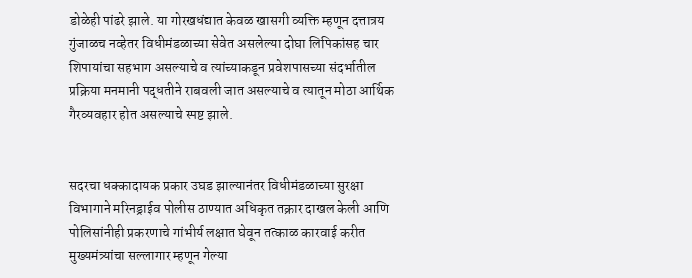डोळेही पांढरे झाले. या गोरखधंद्यात केवळ खासगी व्यक्ति म्हणून दत्तात्रय गुंजाळच नव्हेतर विधीमंडळाच्या सेवेत असलेल्या दोघा लिपिकांसह चार शिपायांचा सहभाग असल्याचे व त्यांच्याकडून प्रवेशपासच्या संदर्भातील प्रक्रिया मनमानी पद्धतीने राबवली जात असल्याचे व त्यातून मोठा आर्थिक गैरव्यवहार होत असल्याचे स्पष्ट झाले.


सदरचा धक्कादायक प्रकार उघड झाल्यानंतर विधीमंडळाच्या सुरक्षा विभागाने मरिनड्राईव पोलीस ठाण्यात अधिकृत तक्रार दाखल केली आणि पोलिसांनीही प्रकरणाचे गांभीर्य लक्षात घेवून तत्काळ कारवाई करीत मुख्यमंत्र्यांचा सल्लागार म्हणून गेल्या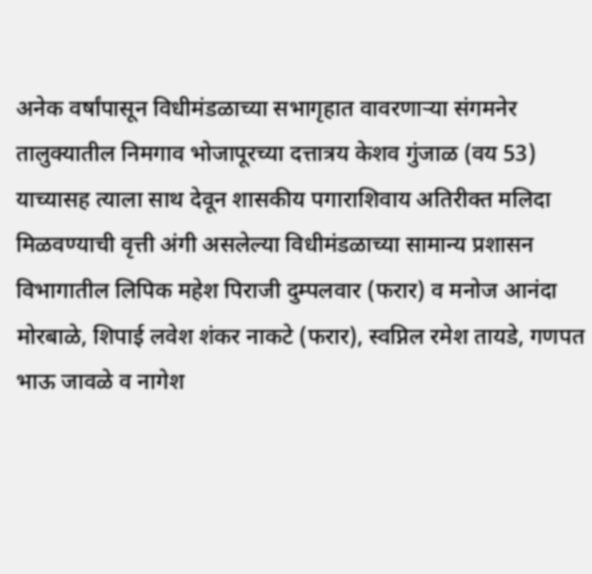अनेक वर्षांपासून विधीमंडळाच्या सभागृहात वावरणार्‍या संगमनेर तालुक्यातील निमगाव भोजापूरच्या दत्तात्रय केशव गुंजाळ (वय 53) याच्यासह त्याला साथ देवून शासकीय पगाराशिवाय अतिरीक्त मलिदा मिळवण्याची वृत्ती अंगी असलेल्या विधीमंडळाच्या सामान्य प्रशासन विभागातील लिपिक महेश पिराजी दुम्पलवार (फरार) व मनोज आनंदा मोरबाळे, शिपाई लवेश शंकर नाकटे (फरार), स्वप्निल रमेश तायडे, गणपत भाऊ जावळे व नागेश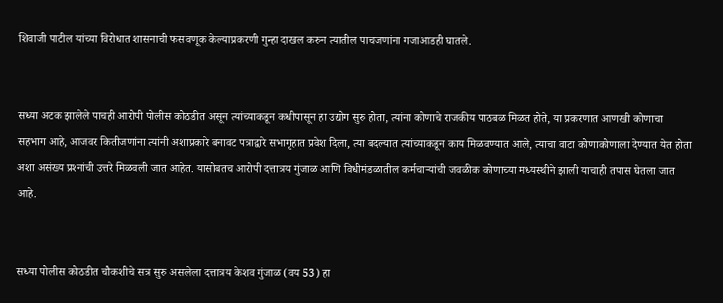शिवाजी पाटील यांच्या विरोधात शासनाची फसवणूक केल्याप्रकरणी गुन्हा दाखल करुन त्यातील पाचजणांना गजाआडही घातले.


सध्या अटक झालेले पाचही आरोपी पोलीस कोठडीत असून त्यांच्याकडून कधीपासून हा उद्योग सुरु होता, त्यांना कोणाचे राजकीय पाठबळ मिळत होते, या प्रकरणात आणखी कोणाचा सहभाग आहे, आजवर कितीजणांना त्यांनी अशाप्रकारे बनावट पत्राद्वारे सभागृहात प्रवेश दिला, त्या बदल्यात त्यांच्याकडून काय मिळवण्यात आले, त्याचा वाटा कोणाकोणाला देण्यात येत होता अशा असंख्य प्रश्‍नांची उत्तरे मिळवली जात आहेत. यासोबतच आरोपी दत्तात्रय गुंजाळ आणि विधीमंडळातील कर्मचार्‍यांची जवळीक कोणाच्या मध्यस्थीने झाली याचाही तपास घेतला जात आहे.


सध्या पोलीस कोठडीत चौकशीचे सत्र सुरु असलेला दत्तात्रय केशव गुंजाळ (वय 53) हा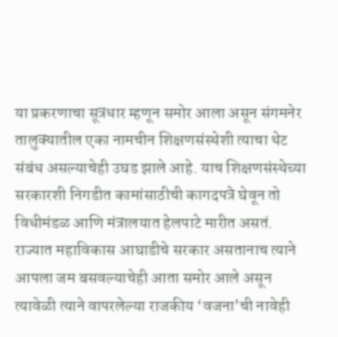या प्रकरणाचा सूत्रधार म्हणून समोर आला असून संगमनेर तालुक्यातील एका नामचीन शिक्षणसंस्थेशी त्याचा थेट संबंध असल्याचेही उघड झाले आहे. याच शिक्षणसंस्थेच्या सरकारशी निगडीत कामांसाठीची कागदपत्रे घेवून तो विधीमंडळ आणि मंत्रालयात हेलपाटे मारीत असतं. राज्यात महाविकास आघाडीचे सरकार असतानाच त्याने आपला जम बसवल्याचेही आता समोर आले असून त्यावेळी त्याने वापरलेल्या राजकीय ‘वजना’ची नावेही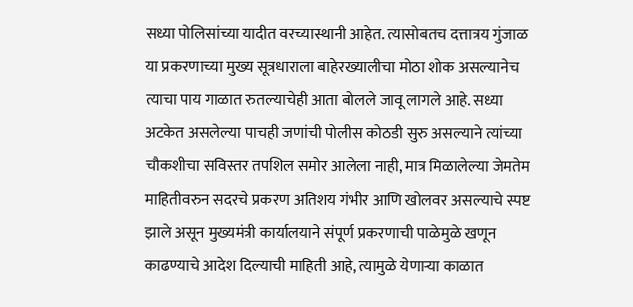सध्या पोलिसांच्या यादीत वरच्यास्थानी आहेत. त्यासोबतच दत्तात्रय गुंजाळ या प्रकरणाच्या मुख्य सूत्रधाराला बाहेरख्यालीचा मोठा शोक असल्यानेच त्याचा पाय गाळात रुतल्याचेही आता बोलले जावू लागले आहे. सध्या अटकेत असलेल्या पाचही जणांची पोलीस कोठडी सुरु असल्याने त्यांच्या चौकशीचा सविस्तर तपशिल समोर आलेला नाही, मात्र मिळालेल्या जेमतेम माहितीवरुन सदरचे प्रकरण अतिशय गंभीर आणि खोलवर असल्याचे स्पष्ट झाले असून मुख्यमंत्री कार्यालयाने संपूर्ण प्रकरणाची पाळेमुळे खणून काढण्याचे आदेश दिल्याची माहिती आहे, त्यामुळे येणार्‍या काळात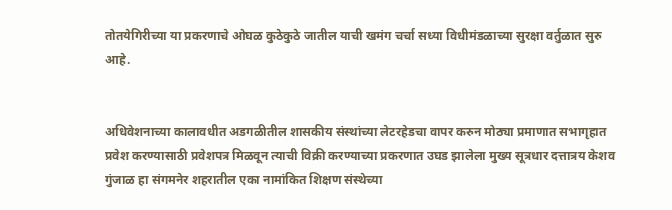तोतयेगिरीच्या या प्रकरणाचे ओघळ कुठेकुठे जातील याची खमंग चर्चा सध्या विधीमंडळाच्या सुरक्षा वर्तुळात सुरु आहे.


अधिवेशनाच्या कालावधीत अडगळीतील शासकीय संस्थांच्या लेटरहेडचा वापर करुन मोठ्या प्रमाणात सभागृहात प्रवेश करण्यासाठी प्रवेशपत्र मिळवून त्याची विक्री करण्याच्या प्रकरणात उघड झालेला मुख्य सूत्रधार दत्तात्रय केशव गुंजाळ हा संगमनेर शहरातील एका नामांकित शिक्षण संस्थेच्या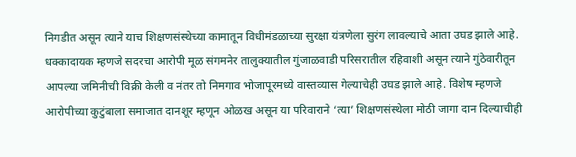निगडीत असून त्याने याच शिक्षणसंस्थेच्या कामातून विधीमंडळाच्या सुरक्षा यंत्रणेला सुरंग लावल्याचे आता उघड झाले आहे. धक्कादायक म्हणजे सदरचा आरोपी मूळ संगमनेर तालुक्यातील गुंजाळवाडी परिसरातील रहिवाशी असून त्याने गुंठेवारीतून आपल्या जमिनीची विक्री केली व नंतर तो निमगाव भोजापूरमध्ये वास्तव्यास गेल्याचेही उघड झाले आहे. विशेष म्हणजे आरोपीच्या कुटुंबाला समाजात दानशूर म्हणून ओळख असून या परिवाराने ‘त्या’ शिक्षणसंस्थेला मोठी जागा दान दिल्याचीही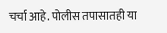चर्चा आहे. पोलीस तपासातही या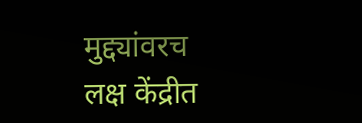मुद्द्यांवरच लक्ष केंद्रीत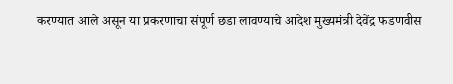करण्यात आले असून या प्रकरणाचा संपूर्ण छडा लावण्याचे आदेश मुख्यमंत्री देवेंद्र फडणवीस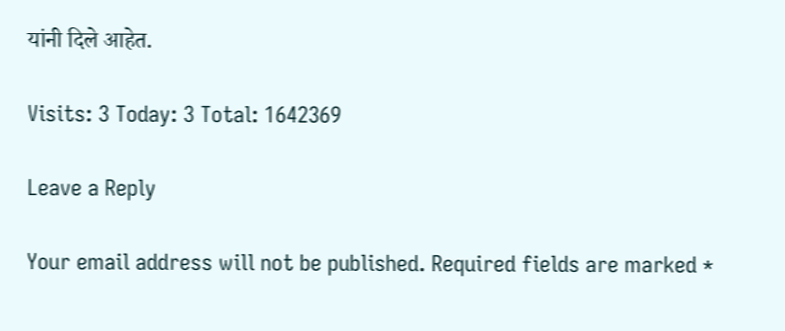यांनी दिले आहेत.

Visits: 3 Today: 3 Total: 1642369

Leave a Reply

Your email address will not be published. Required fields are marked *